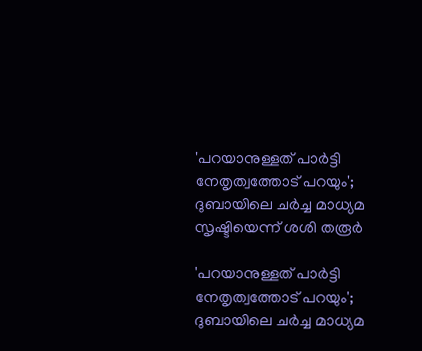'പറയാനുള്ളത് പാര്‍ട്ടി നേതൃത്വത്തോട് പറയും'; ദുബായിലെ ചര്‍ച്ച മാധ്യമ സൃഷ്ടിയെന്ന് ശശി തരൂര്‍

'പറയാനുള്ളത് പാര്‍ട്ടി നേതൃത്വത്തോട് പറയും'; ദുബായിലെ ചര്‍ച്ച മാധ്യമ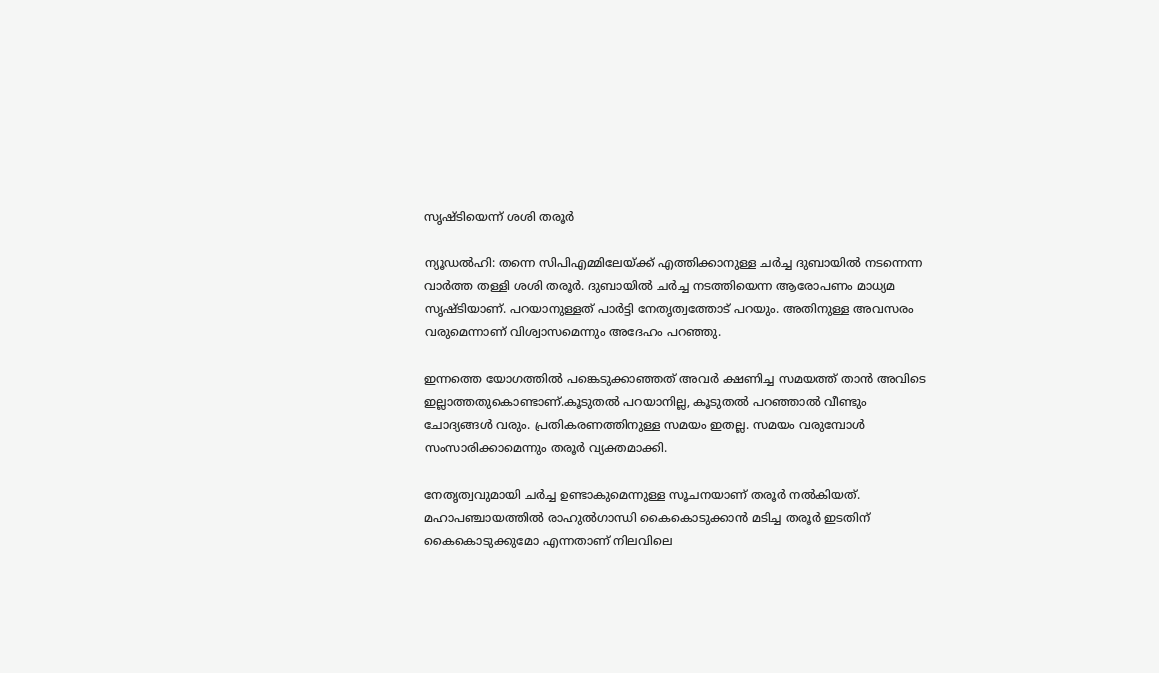സൃഷ്ടിയെന്ന് ശശി തരൂര്‍

ന്യൂഡല്‍ഹി: തന്നെ സിപിഎമ്മിലേയ്ക്ക് എത്തിക്കാനുള്ള ചര്‍ച്ച ദുബായില്‍ നടന്നെന്ന വാര്‍ത്ത തള്ളി ശശി തരൂര്‍. ദുബായില്‍ ചര്‍ച്ച നടത്തിയെന്ന ആരോപണം മാധ്യമ സൃഷ്ടിയാണ്. പറയാനുള്ളത് പാര്‍ട്ടി നേതൃത്വത്തോട് പറയും. അതിനുള്ള അവസരം വരുമെന്നാണ് വിശ്വാസമെന്നും അദേഹം പറഞ്ഞു.

ഇന്നത്തെ യോഗത്തില്‍ പങ്കെടുക്കാഞ്ഞത് അവര്‍ ക്ഷണിച്ച സമയത്ത് താന്‍ അവിടെ ഇല്ലാത്തതുകൊണ്ടാണ്.കൂടുതല്‍ പറയാനില്ല, കൂടുതല്‍ പറഞ്ഞാല്‍ വീണ്ടും ചോദ്യങ്ങള്‍ വരും. പ്രതികരണത്തിനുള്ള സമയം ഇതല്ല. സമയം വരുമ്പോള്‍ സംസാരിക്കാമെന്നും തരൂര്‍ വ്യക്തമാക്കി.

നേതൃത്വവുമായി ചര്‍ച്ച ഉണ്ടാകുമെന്നുള്ള സൂചനയാണ് തരൂര്‍ നല്‍കിയത്. മഹാപഞ്ചായത്തില്‍ രാഹുല്‍ഗാന്ധി കൈകൊടുക്കാന്‍ മടിച്ച തരൂര്‍ ഇടതിന് കൈകൊടുക്കുമോ എന്നതാണ് നിലവിലെ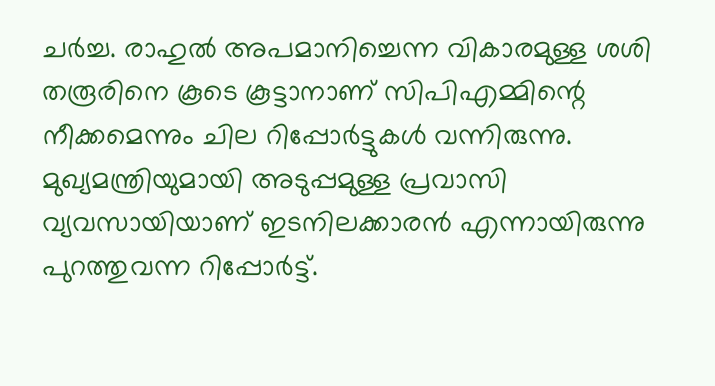ചര്‍ച്ച. രാഹുല്‍ അപമാനിച്ചെന്ന വികാരമുള്ള ശശി തരൂരിനെ കൂടെ കൂട്ടാനാണ് സിപിഎമ്മിന്റെ നീക്കമെന്നും ചില റിപ്പോര്‍ട്ടുകള്‍ വന്നിരുന്നു. മുഖ്യമന്ത്രിയുമായി അടുപ്പമുള്ള പ്രവാസി വ്യവസായിയാണ് ഇടനിലക്കാരന്‍ എന്നായിരുന്നു പുറത്തുവന്ന റിപ്പോര്‍ട്ട്.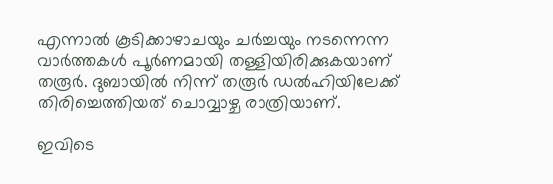എന്നാല്‍ കൂടിക്കാഴാചയും ചര്‍ച്ചയും നടന്നെന്ന വാര്‍ത്തകള്‍ പൂര്‍ണമായി തള്ളിയിരിക്കുകയാണ് തരൂര്‍. ദുബായില്‍ നിന്ന് തരൂര്‍ ഡല്‍ഹിയിലേക്ക് തിരിച്ചെത്തിയത് ചൊവ്വാഴ്ച രാത്രിയാണ്.

ഇവിടെ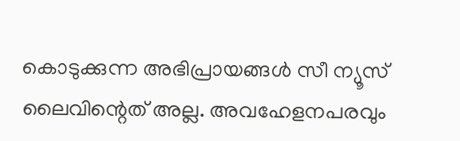കൊടുക്കുന്ന അഭിപ്രായങ്ങള്‍ സീ ന്യൂസ് ലൈവിന്റെത് അല്ല. അവഹേളനപരവും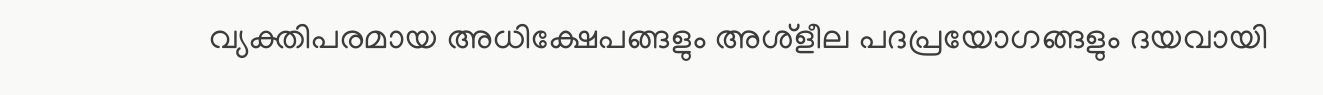വ്യക്തിപരമായ അധിക്ഷേപങ്ങളും അശ്‌ളീല പദപ്രയോഗങ്ങളും ദയവായി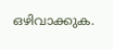ഒഴിവാക്കുക.